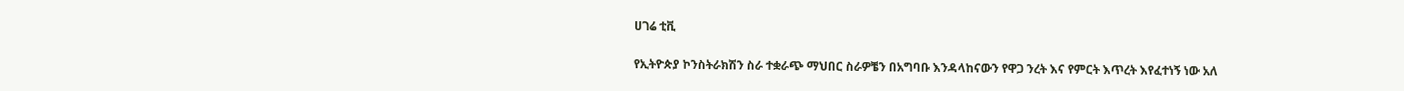ሀገሬ ቲቪ

የኢትዮጵያ ኮንስትራክሽን ስራ ተቋራጭ ማህበር ስራዎቼን በአግባቡ እንዳላከናውን የዋጋ ንረት እና የምርት እጥረት እየፈተነኝ ነው አለ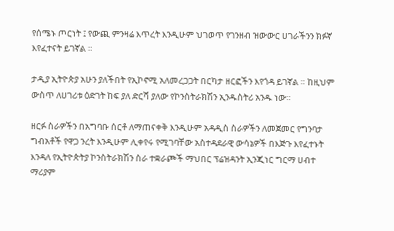የሰሜኑ ጦርነት ፤ የውጪ ምንዛሬ እጥረት እንዲሁም ህገወጥ የገንዘብ ዝውውር ሀገራችንን ክፉኛ እየፈተናት ይገኛል ።

ታዲያ ኢትዮጵያ አሁን ያለችበት የኢኮኖሚ አለመረጋጋት በርካታ ዘርፎችን እየጎዳ ይገኛል ። ከዚህም ውስጥ ለሀገሪቱ ዕድገት ከፍ ያለ ድርሻ ያለው የኮንስትራክሽን ኢንዱስትሪ አንዱ ነው።

ዘርፉ ስራዎችን በአግባቡ ሰርቶ ለማጠናቀቅ እንዲሁም አዳዲስ ስራዎችን ለመጀመር የግንባታ ግብአቶች የዋጋ ንረት እንዲሁም ሊቀየሩ የሚገባቸው አስተዳደራዊ ውሳኔዎች በእጅጉ እየፈተኑት እንዳለ የኢትዮጵትያ ኮንስትራክሽን ስራ ተቋራጮች ማህበር ፕሬዝዳንት ኢንጂነር ግርማ ሀብተ ማሪያም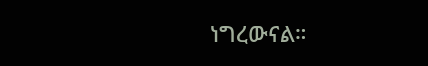ነግረውናል።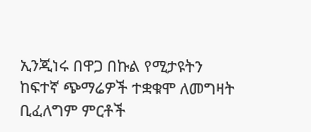ኢንጂነሩ በዋጋ በኩል የሚታዩትን ከፍተኛ ጭማሬዎች ተቋቁሞ ለመግዛት ቢፈለግም ምርቶች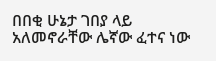በበቂ ሁኔታ ገበያ ላይ አለመኖራቸው ሌኛው ፈተና ነው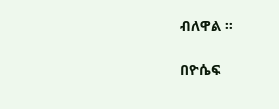ብለዋል ።

በዮሴፍ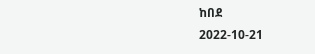ከበደ
2022-10-21